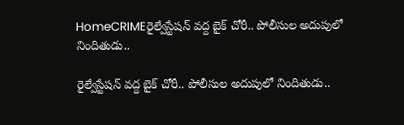HomeCRIMEరైల్వేస్టేషన్‌ వద్ద బైక్‌ చోరీ.. పోలీసుల అదుపులో నిందితుడు..

రైల్వేస్టేషన్‌ వద్ద బైక్‌ చోరీ.. పోలీసుల అదుపులో నిందితుడు..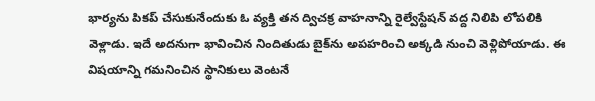భార్యను పికప్‌ చేసుకునేందుకు ఓ వ్యక్తి తన ద్విచక్ర వాహనాన్ని రైల్వేస్టేషన్‌ వద్ద నిలిపి లోపలికి వెళ్లాడు. ఇదే అదనుగా భావించిన నిందితుడు బైక్‌ను అపహరించి అక్కడి నుంచి వెళ్లిపోయాడు. ఈ విషయాన్ని గమనించిన స్థానికులు వెంటనే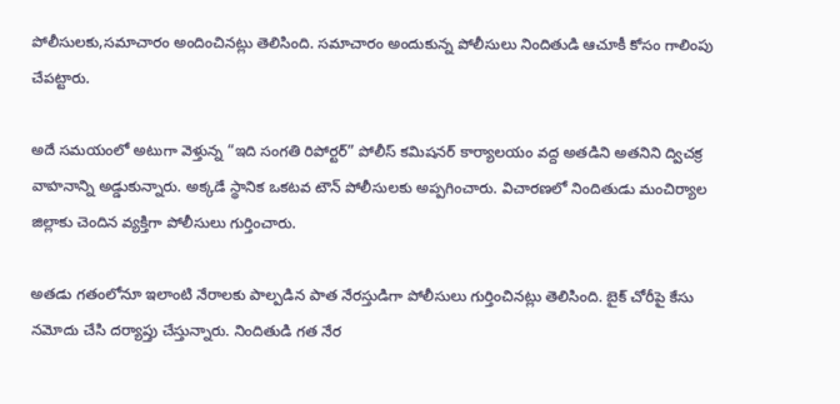పోలీసులకు,సమాచారం అందించినట్లు తెలిసింది. సమాచారం అందుకున్న పోలీసులు నిందితుడి ఆచూకీ కోసం గాలింపు చేపట్టారు.

అదే సమయంలో అటుగా వెళ్తున్న “ఇది సంగతి రిపోర్టర్” పోలీస్‌ కమిషనర్‌ కార్యాలయం వద్ద అతడిని అతనిని ద్విచక్ర వాహనాన్ని అడ్డుకున్నారు. అక్కడే స్థానిక ఒకటవ టౌన్ పోలీసులకు అప్పగించారు. విచారణలో నిందితుడు మంచిర్యాల జిల్లాకు చెందిన వ్యక్తిగా పోలీసులు గుర్తించారు.

అతడు గతంలోనూ ఇలాంటి నేరాలకు పాల్పడిన పాత నేరస్తుడిగా పోలీసులు గుర్తించినట్లు తెలిసింది. బైక్‌ చోరీపై కేసు నమోదు చేసి దర్యాప్తు చేస్తున్నారు. నిందితుడి గత నేర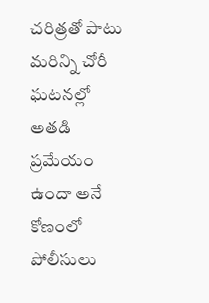చరిత్రతో పాటు మరిన్ని చోరీ ఘటనల్లో అతడి ప్రమేయం ఉందా అనే కోణంలో పోలీసులు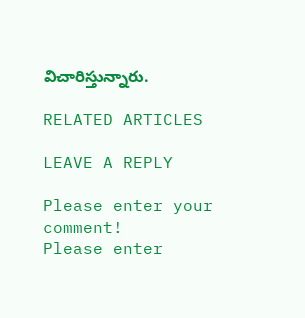విచారిస్తున్నారు.

RELATED ARTICLES

LEAVE A REPLY

Please enter your comment!
Please enter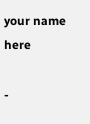your name here

-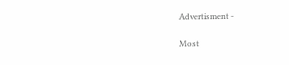Advertisment -

Most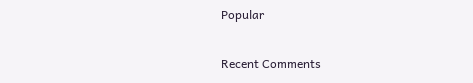Popular

Recent Comments